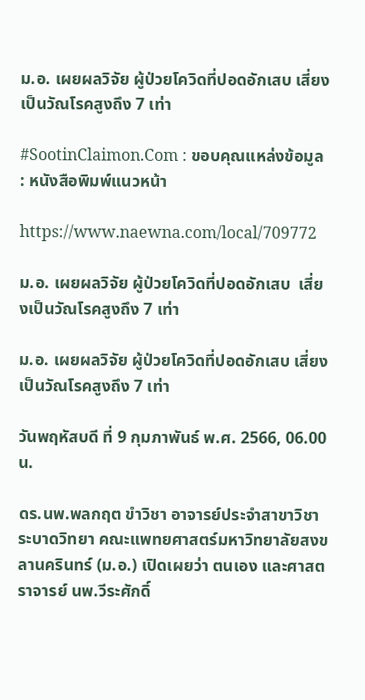ม.อ. เผยผลวิจัย ผู้ป่วยโควิดที่ปอดอักเสบ เสี่ยงเป็นวัณโรคสูงถึง 7 เท่า

#SootinClaimon.Com : ขอบคุณแหล่งข้อมูล : หนังสือพิมพ์แนวหน้า

https://www.naewna.com/local/709772

ม.อ. เผยผลวิจัย ผู้ป่วยโควิดที่ปอดอักเสบ  เสี่ยงเป็นวัณโรคสูงถึง 7 เท่า

ม.อ. เผยผลวิจัย ผู้ป่วยโควิดที่ปอดอักเสบ เสี่ยงเป็นวัณโรคสูงถึง 7 เท่า

วันพฤหัสบดี ที่ 9 กุมภาพันธ์ พ.ศ. 2566, 06.00 น.

ดร.นพ.พลกฤต ขำวิชา อาจารย์ประจำสาขาวิชาระบาดวิทยา คณะแพทยศาสตร์มหาวิทยาลัยสงขลานครินทร์ (ม.อ.) เปิดเผยว่า ตนเอง และศาสตราจารย์ นพ.วีระศักดิ์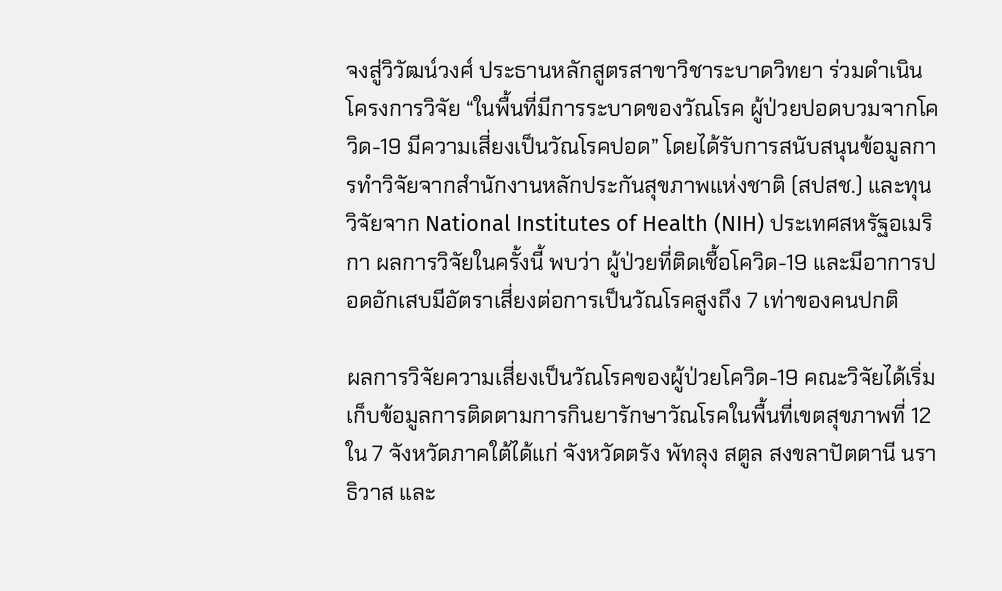จงสู่วิวัฒน์วงศ์ ประธานหลักสูตรสาขาวิชาระบาดวิทยา ร่วมดำเนินโครงการวิจัย “ในพื้นที่มีการระบาดของวัณโรค ผู้ป่วยปอดบวมจากโควิด-19 มีความเสี่ยงเป็นวัณโรคปอด” โดยได้รับการสนับสนุนข้อมูลการทำวิจัยจากสำนักงานหลักประกันสุขภาพแห่งชาติ (สปสช.) และทุนวิจัยจาก National Institutes of Health (NIH) ประเทศสหรัฐอเมริกา ผลการวิจัยในครั้งนี้ พบว่า ผู้ป่วยที่ติดเชื้อโควิด-19 และมีอาการปอดอักเสบมีอัตราเสี่ยงต่อการเป็นวัณโรคสูงถึง 7 เท่าของคนปกติ

ผลการวิจัยความเสี่ยงเป็นวัณโรคของผู้ป่วยโควิด-19 คณะวิจัยได้เริ่มเก็บข้อมูลการติดตามการกินยารักษาวัณโรคในพื้นที่เขตสุขภาพที่ 12 ใน 7 จังหวัดภาคใต้ได้แก่ จังหวัดตรัง พัทลุง สตูล สงขลาปัตตานี นราธิวาส และ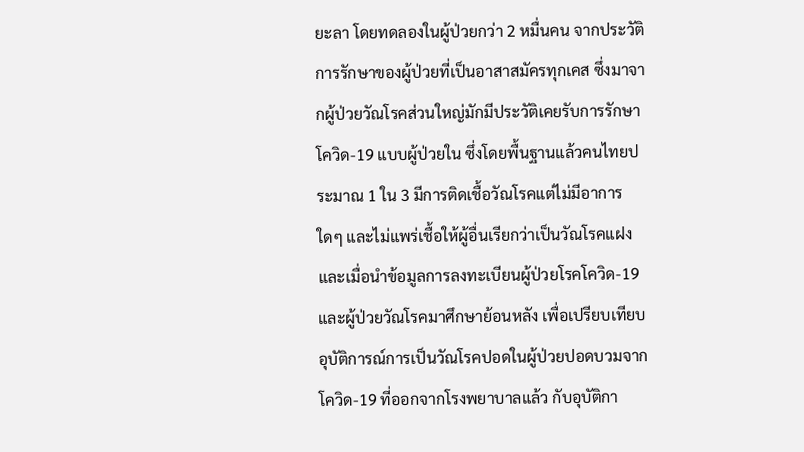ยะลา โดยทดลองในผู้ป่วยกว่า 2 หมื่นคน จากประวัติการรักษาของผู้ป่วยที่เป็นอาสาสมัครทุกเคส ซึ่งมาจากผู้ป่วยวัณโรคส่วนใหญ่มักมีประวัติเคยรับการรักษาโควิด-19 แบบผู้ป่วยใน ซึ่งโดยพื้นฐานแล้วคนไทยประมาณ 1 ใน 3 มีการติดเชื้อวัณโรคแต่ไม่มีอาการใดๆ และไม่แพร่เชื้อให้ผู้อื่นเรียกว่าเป็นวัณโรคแฝง และเมื่อนำข้อมูลการลงทะเบียนผู้ป่วยโรคโควิด-19และผู้ป่วยวัณโรคมาศึกษาย้อนหลัง เพื่อเปรียบเทียบอุบัติการณ์การเป็นวัณโรคปอดในผู้ป่วยปอดบวมจากโควิด-19 ที่ออกจากโรงพยาบาลแล้ว กับอุบัติกา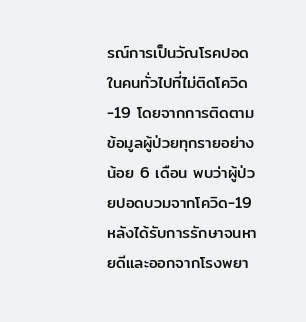รณ์การเป็นวัณโรคปอดในคนทั่วไปที่ไม่ติดโควิด-19 โดยจากการติดตามข้อมูลผู้ป่วยทุกรายอย่างน้อย 6 เดือน พบว่าผู้ป่วยปอดบวมจากโควิด-19 หลังได้รับการรักษาจนหายดีและออกจากโรงพยา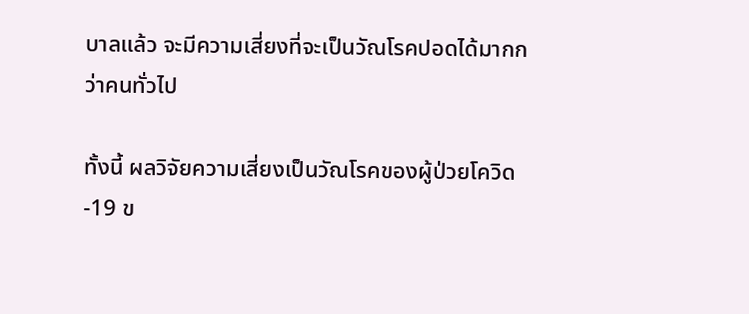บาลแล้ว จะมีความเสี่ยงที่จะเป็นวัณโรคปอดได้มากกว่าคนทั่วไป

ทั้งนี้ ผลวิจัยความเสี่ยงเป็นวัณโรคของผู้ป่วยโควิด-19 ข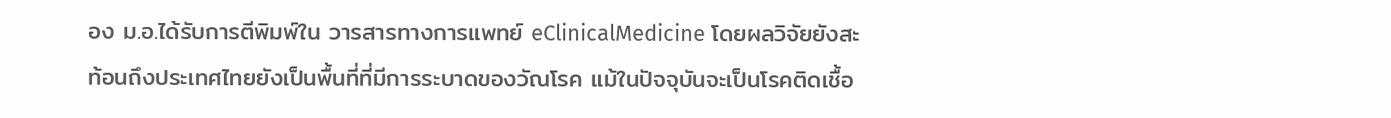อง ม.อ.ได้รับการตีพิมพ์ใน วารสารทางการแพทย์ eClinicalMedicine โดยผลวิจัยยังสะท้อนถึงประเทศไทยยังเป็นพื้นที่ที่มีการระบาดของวัณโรค แม้ในปัจจุบันจะเป็นโรคติดเชื้อ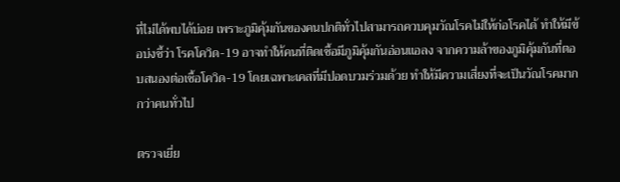ที่ไม่ได้พบได้บ่อย เพราะภูมิคุ้มกันของคนปกติทั่วไปสามารถควบคุมวัณโรคไม่ให้ก่อโรคได้ ทำให้มีข้อบ่งชี้ว่า โรคโควิด-19 อาจทำให้คนที่ติดเชื้อมีภูมิคุ้มกันอ่อนแอลง จากความล้าของภูมิคุ้มกันที่ตอบสนองต่อเชื้อโควิด-19 โดยเฉพาะเคสที่มีปอดบวมร่วมด้วย ทำให้มีความเสี่ยงที่จะเป็นวัณโรคมากกว่าคนทั่วไป

ตรวจเยี่ย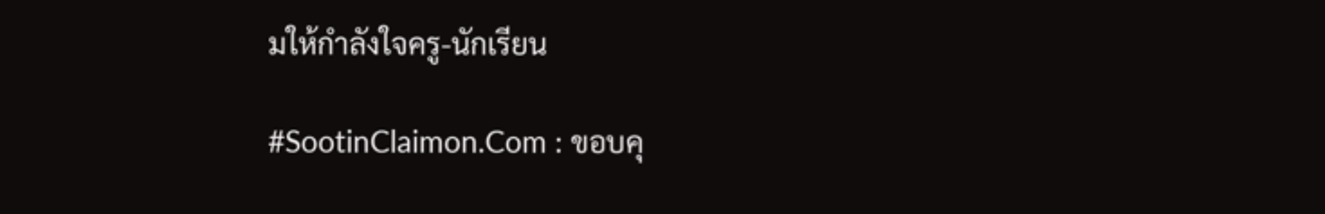มให้กำลังใจครู-นักเรียน

#SootinClaimon.Com : ขอบคุ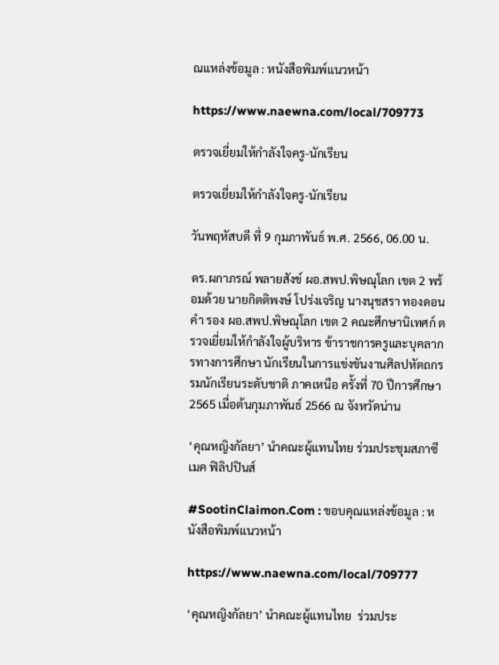ณแหล่งข้อมูล : หนังสือพิมพ์แนวหน้า

https://www.naewna.com/local/709773

ตรวจเยี่ยมให้กำลังใจครู-นักเรียน

ตรวจเยี่ยมให้กำลังใจครู-นักเรียน

วันพฤหัสบดี ที่ 9 กุมภาพันธ์ พ.ศ. 2566, 06.00 น.

ดร.ผกาภรณ์ พลายสังข์ ผอ.สพป.พิษณุโลก เขต 2 พร้อมด้วย นายกิตติพงษ์ โปร่งเจริญ นางนุชสรา ทองดอนคำ รอง ผอ.สพป.พิษณุโลก เขต 2 คณะศึกษานิเทศก์ ตรวจเยี่ยมให้กำลังใจผู้บริหาร ข้าราชการครูและบุคลากรทางการศึกษา นักเรียนในการแข่งขันงานศิลปหัตถกรรมนักเรียนระดับชาติ ภาคเหนือ ครั้งที่ 70 ปีการศึกษา 2565 เมื่อต้นกุมภาพันธ์ 2566 ณ จังหวัดน่าน

‘คุณหญิงกัลยา’ นำคณะผู้แทนไทย ร่วมประชุมสภาซีเมค ฟิลิปปินส์

#SootinClaimon.Com : ขอบคุณแหล่งข้อมูล : หนังสือพิมพ์แนวหน้า

https://www.naewna.com/local/709777

‘คุณหญิงกัลยา’ นำคณะผู้แทนไทย  ร่วมประ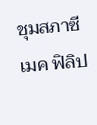ชุมสภาซีเมค ฟิลิป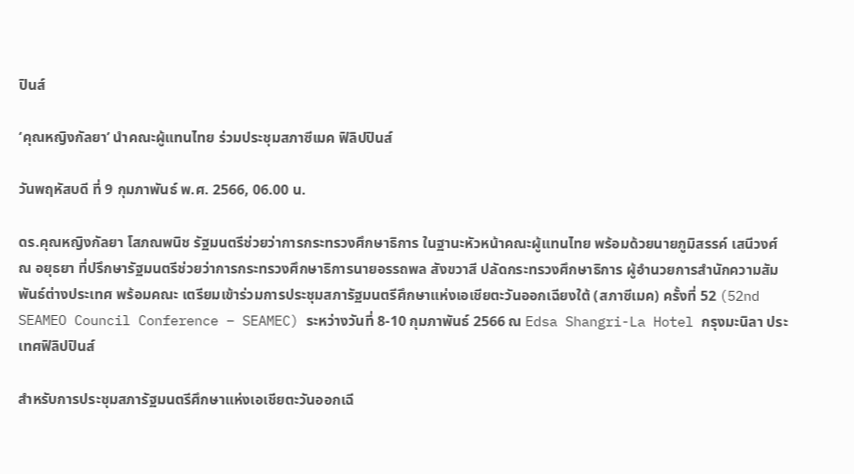ปินส์

‘คุณหญิงกัลยา’ นำคณะผู้แทนไทย ร่วมประชุมสภาซีเมค ฟิลิปปินส์

วันพฤหัสบดี ที่ 9 กุมภาพันธ์ พ.ศ. 2566, 06.00 น.

ดร.คุณหญิงกัลยา โสภณพนิช รัฐมนตรีช่วยว่าการกระทรวงศึกษาธิการ ในฐานะหัวหน้าคณะผู้แทนไทย พร้อมด้วยนายภูมิสรรค์ เสนีวงศ์ ณ อยุธยา ที่ปรึกษารัฐมนตรีช่วยว่าการกระทรวงศึกษาธิการนายอรรถพล สังขวาสี ปลัดกระทรวงศึกษาธิการ ผู้อำนวยการสำนักความสัมพันธ์ต่างประเทศ พร้อมคณะ เตรียมเข้าร่วมการประชุมสภารัฐมนตรีศึกษาแห่งเอเชียตะวันออกเฉียงใต้ (สภาซีเมค) ครั้งที่ 52 (52nd SEAMEO Council Conference – SEAMEC) ระหว่างวันที่ 8-10 กุมภาพันธ์ 2566 ณ Edsa Shangri-La Hotel กรุงมะนิลา ประเทศฟิลิปปินส์

สำหรับการประชุมสภารัฐมนตรีศึกษาแห่งเอเชียตะวันออกเฉี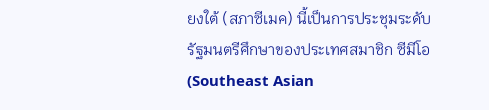ยงใต้ (สภาซีเมค) นี้เป็นการประชุมระดับรัฐมนตรีศึกษาของประเทศสมาชิก ซีมีโอ (Southeast Asian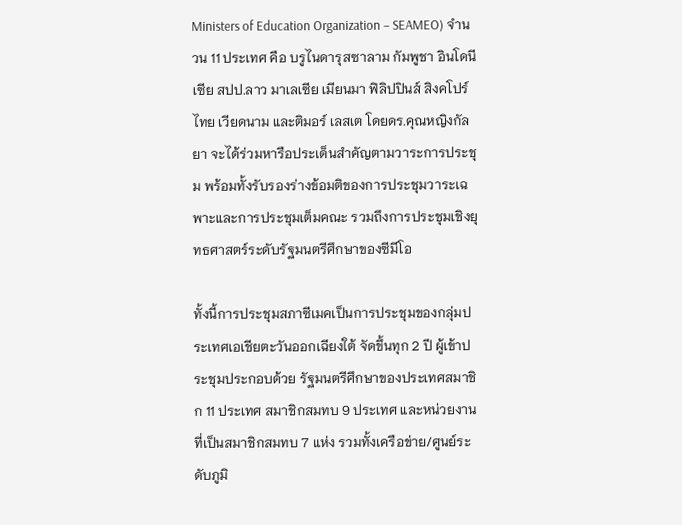Ministers of Education Organization – SEAMEO) จำนวน 11 ประเทศ คือ บรูไนดารุสซาลาม กัมพูชา อินโดนีเซีย สปป.ลาว มาเลเซีย เมียนมา ฟิลิปปินส์ สิงคโปร์ ไทย เวียดนาม และติมอร์ เลสเต โดยดร.คุณหญิงกัลยา จะได้ร่วมหารือประเด็นสำคัญตามวาระการประชุม พร้อมทั้งรับรองร่างข้อมติของการประชุมวาระเฉพาะและการประชุมเต็มคณะ รวมถึงการประชุมเชิงยุทธศาสตร์ระดับรัฐมนตรีศึกษาของซีมีโอ

ทั้งนี้การประชุมสภาซีเมคเป็นการประชุมของกลุ่มประเทศเอเชียตะวันออกเฉียงใต้ จัดขึ้นทุก 2 ปี ผู้เข้าประชุมประกอบด้วย รัฐมนตรีศึกษาของประเทศสมาชิก 11 ประเทศ สมาชิกสมทบ 9 ประเทศ และหน่วยงานที่เป็นสมาชิกสมทบ 7 แห่ง รวมทั้งเครือข่าย/ศูนย์ระดับภูมิ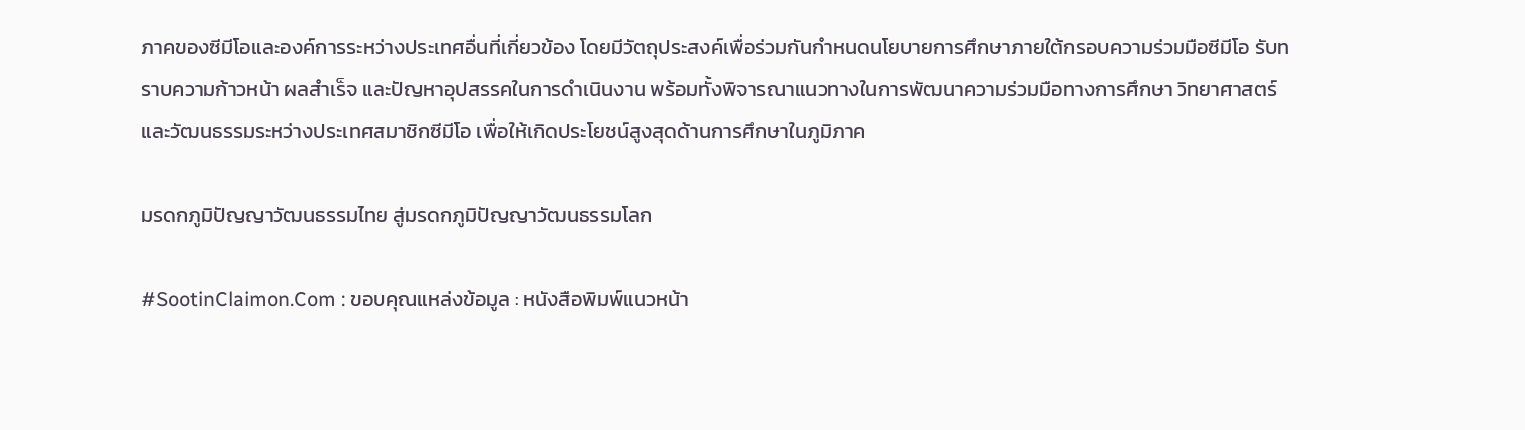ภาคของซีมีโอและองค์การระหว่างประเทศอื่นที่เกี่ยวข้อง โดยมีวัตถุประสงค์เพื่อร่วมกันกำหนดนโยบายการศึกษาภายใต้กรอบความร่วมมือซีมีโอ รับทราบความก้าวหน้า ผลสำเร็จ และปัญหาอุปสรรคในการดำเนินงาน พร้อมทั้งพิจารณาแนวทางในการพัฒนาความร่วมมือทางการศึกษา วิทยาศาสตร์ และวัฒนธรรมระหว่างประเทศสมาชิกซีมีโอ เพื่อให้เกิดประโยชน์สูงสุดด้านการศึกษาในภูมิภาค

มรดกภูมิปัญญาวัฒนธรรมไทย สู่มรดกภูมิปัญญาวัฒนธรรมโลก

#SootinClaimon.Com : ขอบคุณแหล่งข้อมูล : หนังสือพิมพ์แนวหน้า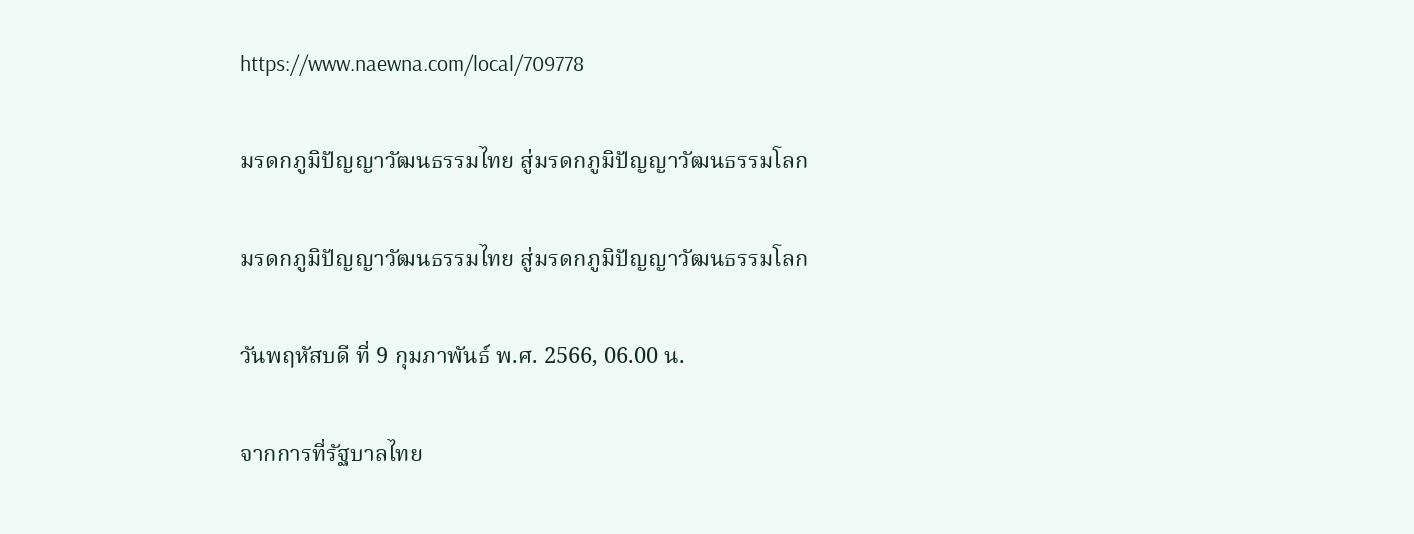https://www.naewna.com/local/709778

มรดกภูมิปัญญาวัฒนธรรมไทย สู่มรดกภูมิปัญญาวัฒนธรรมโลก

มรดกภูมิปัญญาวัฒนธรรมไทย สู่มรดกภูมิปัญญาวัฒนธรรมโลก

วันพฤหัสบดี ที่ 9 กุมภาพันธ์ พ.ศ. 2566, 06.00 น.

จากการที่รัฐบาลไทย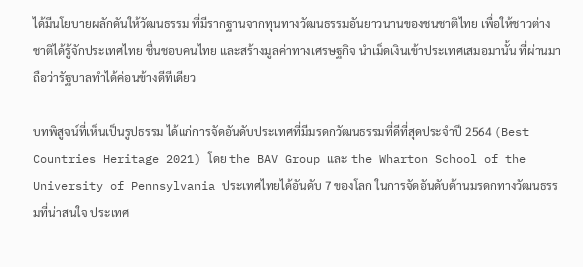ได้มีนโยบายผลักดันให้วัฒนธรรม ที่มีรากฐานจากทุนทางวัฒนธรรมอันยาวนานของชนชาติไทย เพื่อให้ชาวต่างชาติได้รู้จักประเทศไทย ชื่นชอบคนไทย และสร้างมูลค่าทางเศรษฐกิจ นำเม็ดเงินเข้าประเทศเสมอมานั้น ที่ผ่านมาถือว่ารัฐบาลทำได้ค่อนข้างดีทีเดียว

บทพิสูจน์ที่เห็นเป็นรูปธรรม ได้แก่การจัดอันดับประเทศที่มีมรดกวัฒนธรรมที่ดีที่สุดประจำปี 2564 (Best Countries Heritage 2021) โดย the BAV Group และ the Wharton School of the University of Pennsylvania ประเทศไทยได้อันดับ 7 ของโลก ในการจัดอันดับด้านมรดกทางวัฒนธรรมที่น่าสนใจ ประเทศ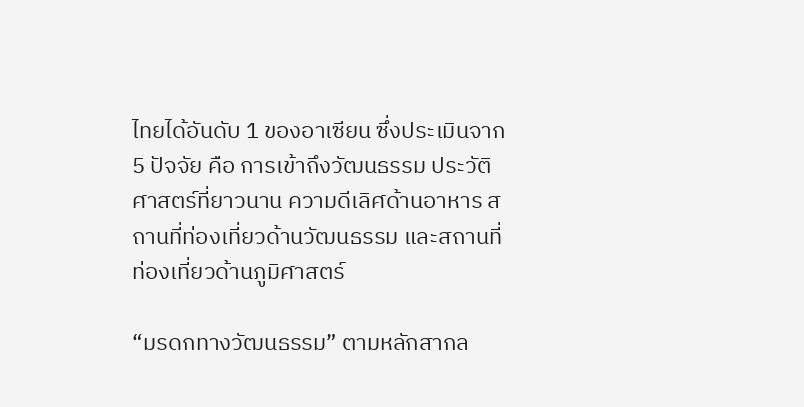ไทยได้อันดับ 1 ของอาเซียน ซึ่งประเมินจาก 5 ปัจจัย คือ การเข้าถึงวัฒนธรรม ประวัติศาสตร์ที่ยาวนาน ความดีเลิศด้านอาหาร สถานที่ท่องเที่ยวด้านวัฒนธรรม และสถานที่ท่องเที่ยวด้านภูมิศาสตร์

“มรดกทางวัฒนธรรม” ตามหลักสากล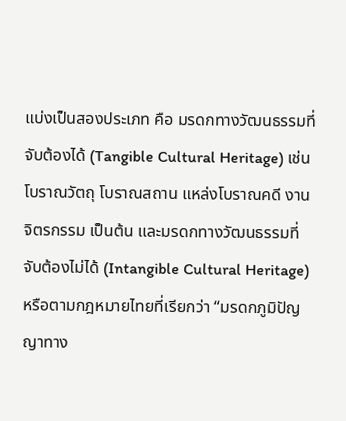แบ่งเป็นสองประเภท คือ มรดกทางวัฒนธรรมที่จับต้องได้ (Tangible Cultural Heritage) เช่น โบราณวัตถุ โบราณสถาน แหล่งโบราณคดี งานจิตรกรรม เป็นต้น และมรดกทางวัฒนธรรมที่จับต้องไม่ได้ (Intangible Cultural Heritage) หรือตามกฎหมายไทยที่เรียกว่า “มรดกภูมิปัญญาทาง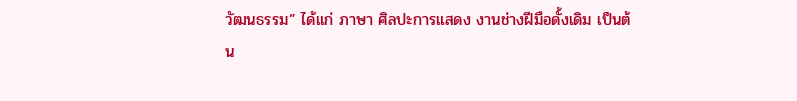วัฒนธรรม” ได้แก่ ภาษา ศิลปะการแสดง งานช่างฝีมือดั้งเดิม เป็นต้น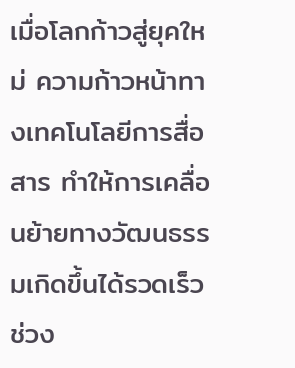เมื่อโลกก้าวสู่ยุคใหม่ ความก้าวหน้าทางเทคโนโลยีการสื่อสาร ทำให้การเคลื่อนย้ายทางวัฒนธรรมเกิดขึ้นได้รวดเร็วช่วง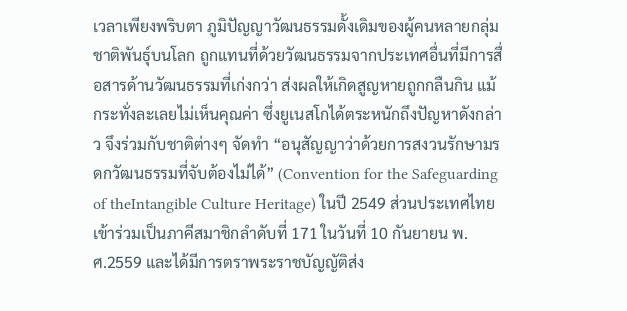เวลาเพียงพริบตา ภูมิปัญญาวัฒนธรรมดั้งเดิมของผู้คนหลายกลุ่มชาติพันธุ์บนโลก ถูกแทนที่ด้วยวัฒนธรรมจากประเทศอื่นที่มีการสื่อสารด้านวัฒนธรรมที่เก่งกว่า ส่งผลให้เกิดสูญหายถูกกลืนกิน แม้กระทั่งละเลยไม่เห็นคุณค่า ซึ่งยูเนสโกได้ตระหนักถึงปัญหาดังกล่าว จึงร่วมกับชาติต่างๆ จัดทำ “อนุสัญญาว่าด้วยการสงวนรักษามรดกวัฒนธรรมที่จับต้องไม่ได้” (Convention for the Safeguarding of theIntangible Culture Heritage) ในปี 2549 ส่วนประเทศไทยเข้าร่วมเป็นภาคีสมาชิกลำดับที่ 171 ในวันที่ 10 กันยายน พ.ศ.2559 และได้มีการตราพระราชบัญญัติส่ง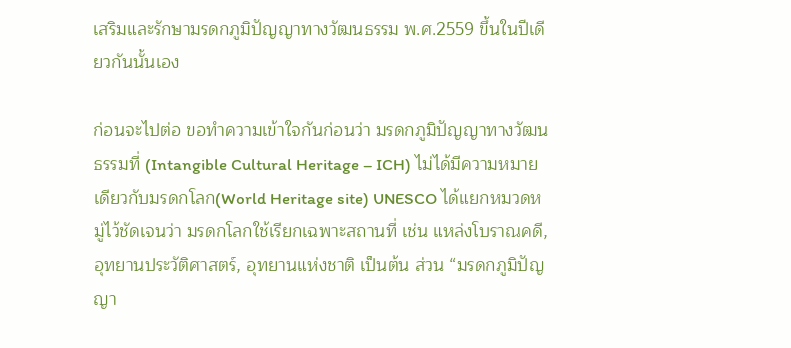เสริมและรักษามรดกภูมิปัญญาทางวัฒนธรรม พ.ศ.2559 ขึ้นในปีเดียวกันนั้นเอง

ก่อนจะไปต่อ ขอทำความเข้าใจกันก่อนว่า มรดกภูมิปัญญาทางวัฒนธรรมที่ (Intangible Cultural Heritage – ICH) ไม่ได้มีความหมายเดียวกับมรดกโลก(World Heritage site) UNESCO ได้แยกหมวดหมู่ไว้ชัดเจนว่า มรดกโลกใช้เรียกเฉพาะสถานที่ เช่น แหล่งโบราณคดี, อุทยานประวัติศาสตร์, อุทยานแห่งชาติ เป็นต้น ส่วน “มรดกภูมิปัญญา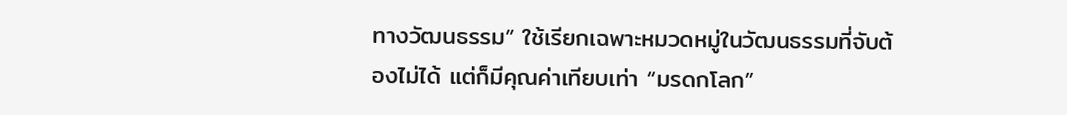ทางวัฒนธรรม” ใช้เรียกเฉพาะหมวดหมู่ในวัฒนธรรมที่จับต้องไม่ได้ แต่ก็มีคุณค่าเทียบเท่า “มรดกโลก”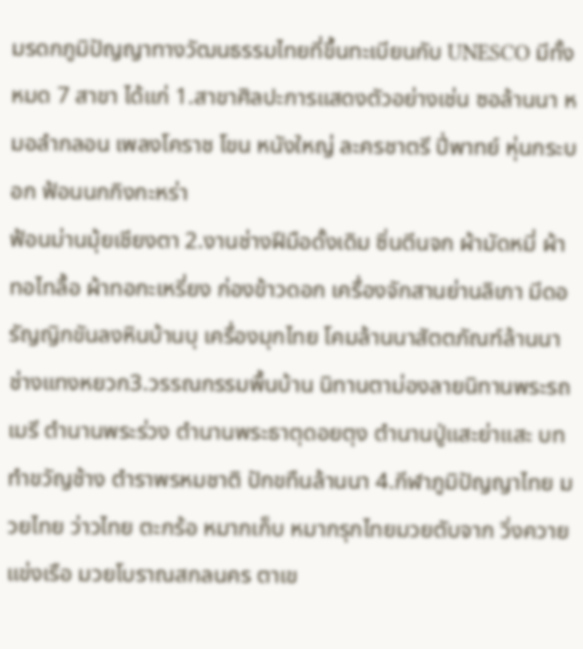มรดกภูมิปัญญาทางวัฒนธรรมไทยที่ขึ้นทะเบียนกับ UNESCO มีทั้งหมด 7 สาขา ได้แก่ 1.สาขาศิลปะการแสดงตัวอย่างเช่น ซอล้านนา หมอลำกลอน เพลงโคราช โขน หนังใหญ่ ละครชาตรี ปี่พาทย์ หุ่นกระบอก ฟ้อนนกกิงกะหร่า
ฟ้อนม่านมุ้ยเชียงตา 2.งานช่างฝีมือดั้งเดิม ซิ่นตีนจก ผ้ามัดหมี่ ผ้าทอไทลื้อ ผ้าทอกะเหรี่ยง ก่องข้าวดอก เครื่องจักสานย่านลิเภา มีดอรัญญิกขันลงหินบ้านบุ เครื่องมุกไทย โคมล้านนาสัตตภัณฑ์ล้านนา ช่างแทงหยวก3.วรรณกรรมพื้นบ้าน นิทานตาม่องลายนิทานพระรถเมรี ตำนานพระร่วง ตำนานพระธาตุดอยตุง ตำนานปู่แสะย่าแสะ บททำขวัญช้าง ตำราพรหมชาติ ปักขทืนล้านนา 4.กีฬาภูมิปัญญาไทย มวยไทย ว่าวไทย ตะกร้อ หมากเก็บ หมากรุกไทยมวยตับจาก วิ่งควาย แข่งเรือ มวยโบราณสกลนคร ตาเข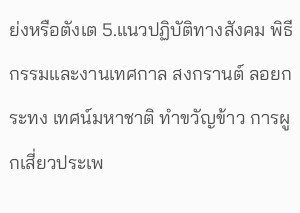ย่งหรือตังเต 5.แนวปฏิบัติทางสังคม พิธีกรรมและงานเทศกาล สงกรานต์ ลอยกระทง เทศน์มหาชาติ ทำขวัญข้าว การผูกเสี่ยวประเพ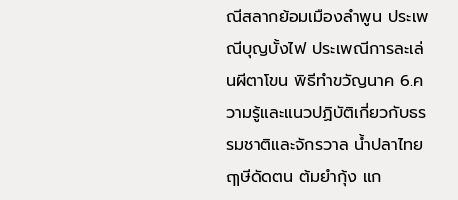ณีสลากย้อมเมืองลำพูน ประเพณีบุญบั้งไฟ ประเพณีการละเล่นผีตาโขน พิธีทำขวัญนาค 6.ความรู้และแนวปฏิบัติเกี่ยวกับธรรมชาติและจักรวาล น้ำปลาไทย ฤๅษีดัดตน ต้มยำกุ้ง แก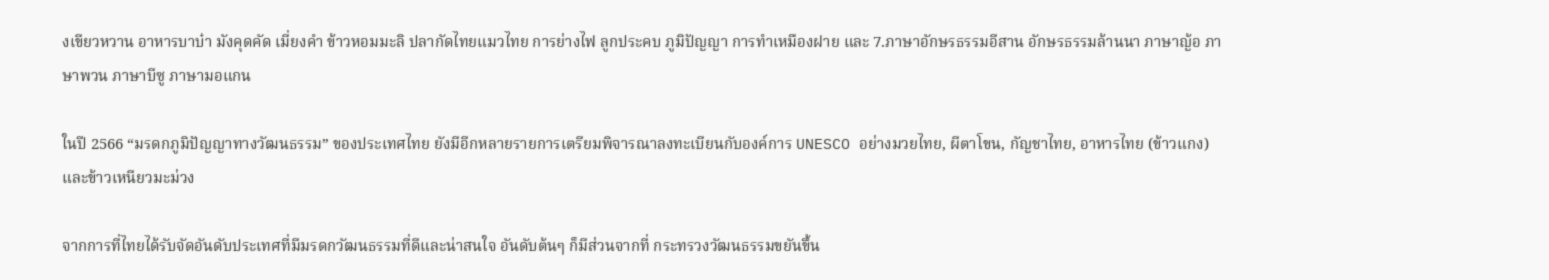งเขียวหวาน อาหารบาบ๋า มังคุดคัด เมี่ยงคำ ข้าวหอมมะลิ ปลากัดไทยแมวไทย การย่างไฟ ลูกประคบ ภูมิปัญญา การทำเหมืองฝาย และ 7.ภาษาอักษรธรรมอีสาน อักษรธรรมล้านนา ภาษาญ้อ ภาษาพวน ภาษาบีซู ภาษามอแกน

ในปี 2566 “มรดกภูมิปัญญาทางวัฒนธรรม” ของประเทศไทย ยังมีอีกหลายรายการเตรียมพิจารณาลงทะเบียนกับองค์การ UNESCO อย่างมวยไทย, ผีตาโขน, กัญชาไทย, อาหารไทย (ข้าวแกง) และข้าวเหนียวมะม่วง

จากการที่ไทยได้รับจัดอันดับประเทศที่มีมรดกวัฒนธรรมที่ดีและน่าสนใจ อันดับต้นๆ ก็มีส่วนจากที่ กระทรวงวัฒนธรรมขยันขึ้น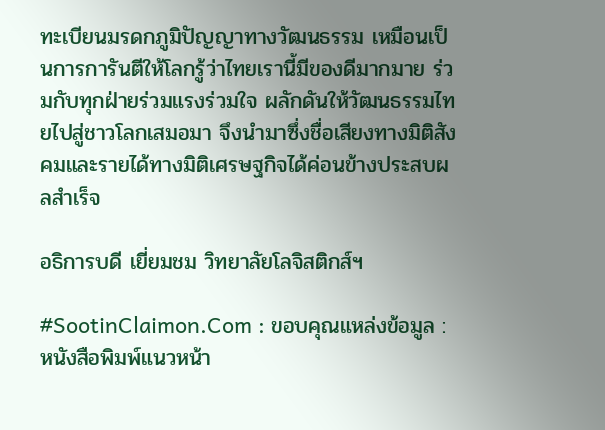ทะเบียนมรดกภูมิปัญญาทางวัฒนธรรม เหมือนเป็นการการันตีให้โลกรู้ว่าไทยเรานี้มีของดีมากมาย ร่วมกับทุกฝ่ายร่วมแรงร่วมใจ ผลักดันให้วัฒนธรรมไทยไปสู่ชาวโลกเสมอมา จึงนำมาซึ่งชื่อเสียงทางมิติสังคมและรายได้ทางมิติเศรษฐกิจได้ค่อนข้างประสบผลสำเร็จ

อธิการบดี เยี่ยมชม วิทยาลัยโลจิสติกส์ฯ

#SootinClaimon.Com : ขอบคุณแหล่งข้อมูล : หนังสือพิมพ์แนวหน้า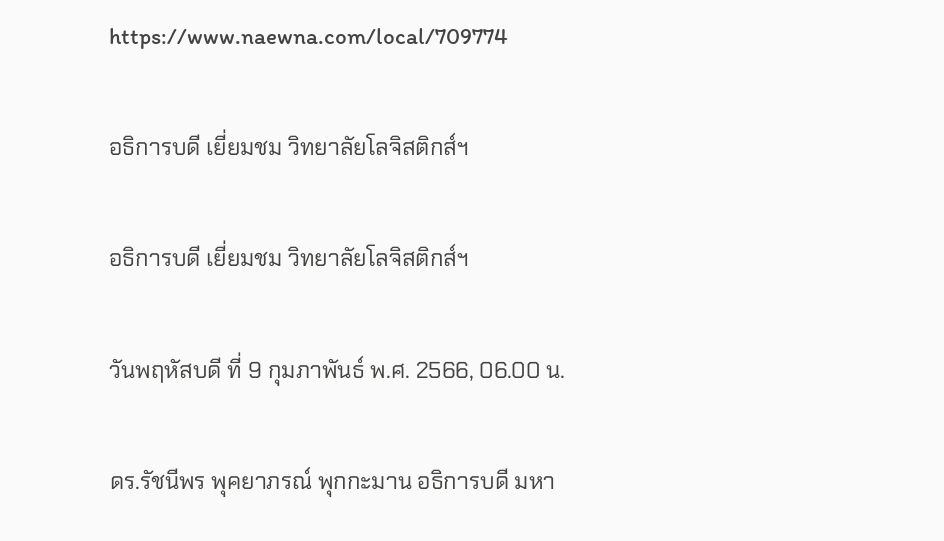https://www.naewna.com/local/709774

อธิการบดี เยี่ยมชม วิทยาลัยโลจิสติกส์ฯ

อธิการบดี เยี่ยมชม วิทยาลัยโลจิสติกส์ฯ

วันพฤหัสบดี ที่ 9 กุมภาพันธ์ พ.ศ. 2566, 06.00 น.

ดร.รัชนีพร พุคยาภรณ์ พุกกะมาน อธิการบดี มหา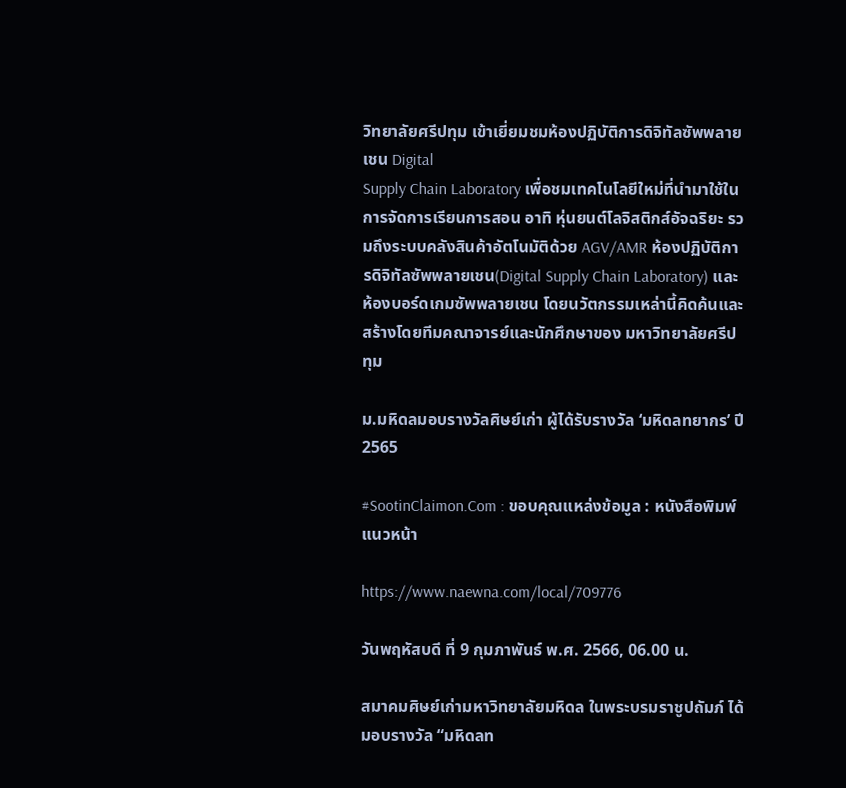วิทยาลัยศรีปทุม เข้าเยี่ยมชมห้องปฏิบัติการดิจิทัลซัพพลายเชน Digital
Supply Chain Laboratory เพื่อชมเทคโนโลยีใหม่ที่นำมาใช้ในการจัดการเรียนการสอน อาทิ หุ่นยนต์โลจิสติกส์อัจฉริยะ รวมถึงระบบคลังสินค้าอัตโนมัติด้วย AGV/AMR ห้องปฏิบัติการดิจิทัลซัพพลายเชน(Digital Supply Chain Laboratory) และห้องบอร์ดเกมซัพพลายเชน โดยนวัตกรรมเหล่านี้คิดค้นและสร้างโดยทีมคณาจารย์และนักศึกษาของ มหาวิทยาลัยศรีปทุม

ม.มหิดลมอบรางวัลศิษย์เก่า ผู้ได้รับรางวัล ‘มหิดลทยากร’ ปี2565

#SootinClaimon.Com : ขอบคุณแหล่งข้อมูล : หนังสือพิมพ์แนวหน้า

https://www.naewna.com/local/709776

วันพฤหัสบดี ที่ 9 กุมภาพันธ์ พ.ศ. 2566, 06.00 น.

สมาคมศิษย์เก่ามหาวิทยาลัยมหิดล ในพระบรมราชูปถัมภ์ ได้มอบรางวัล “มหิดลท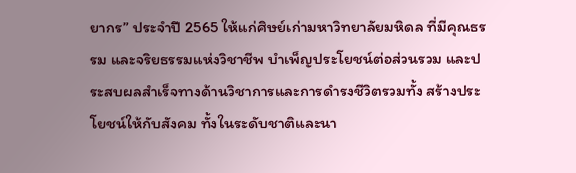ยากร” ประจำปี 2565 ให้แก่ศิษย์เก่ามหาวิทยาลัยมหิดล ที่มีคุณธรรม และจริยธรรมแห่งวิชาชีพ บำเพ็ญประโยชน์ต่อส่วนรวม และประสบผลสำเร็จทางด้านวิชาการและการดำรงชีวิตรวมทั้ง สร้างประโยชน์ให้กับสังคม ทั้งในระดับชาติและนา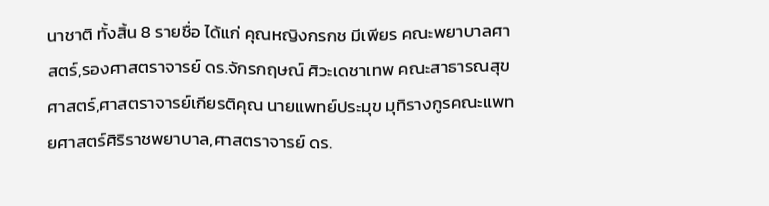นาชาติ ทั้งสิ้น 8 รายชื่อ ได้แก่ คุณหญิงกรกช มีเพียร คณะพยาบาลศาสตร์,รองศาสตราจารย์ ดร.จักรกฤษณ์ ศิวะเดชาเทพ คณะสาธารณสุขศาสตร์,ศาสตราจารย์เกียรติคุณ นายแพทย์ประมุข มุทิรางกูรคณะแพทยศาสตร์ศิริราชพยาบาล,ศาสตราจารย์ ดร.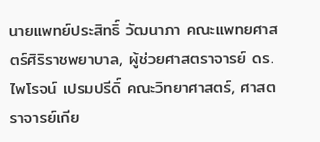นายแพทย์ประสิทธิ์ วัฒนาภา คณะแพทยศาสตร์ศิริราชพยาบาล, ผู้ช่วยศาสตราจารย์ ดร.ไพโรจน์ เปรมปรีดิ์ คณะวิทยาศาสตร์, ศาสตราจารย์เกีย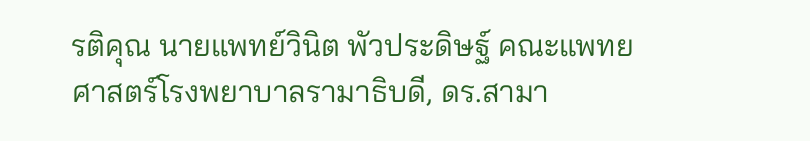รติคุณ นายแพทย์วินิต พัวประดิษฐ์ คณะแพทยศาสตร์โรงพยาบาลรามาธิบดี, ดร.สามา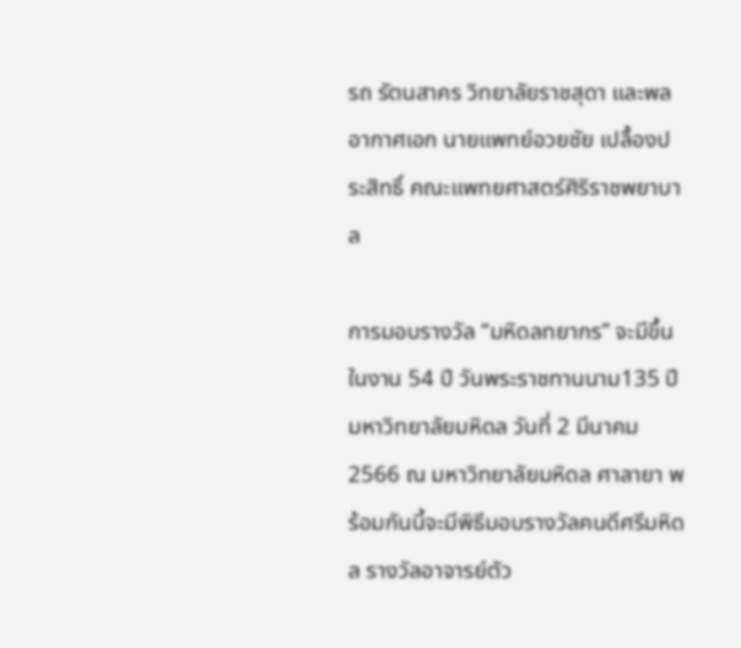รถ รัตนสาคร วิทยาลัยราชสุดา และพลอากาศเอก นายแพทย์อวยชัย เปลื้องประสิทธิ์ คณะแพทยศาสตร์ศิริราชพยาบาล

การมอบรางวัล “มหิดลทยากร” จะมีขึ้นในงาน 54 ปี วันพระราชทานนาม135 ปีมหาวิทยาลัยมหิดล วันที่ 2 มีนาคม 2566 ณ มหาวิทยาลัยมหิดล ศาลายา พร้อมกันนี้จะมีพิธีมอบรางวัลคนดีศรีมหิดล รางวัลอาจารย์ตัว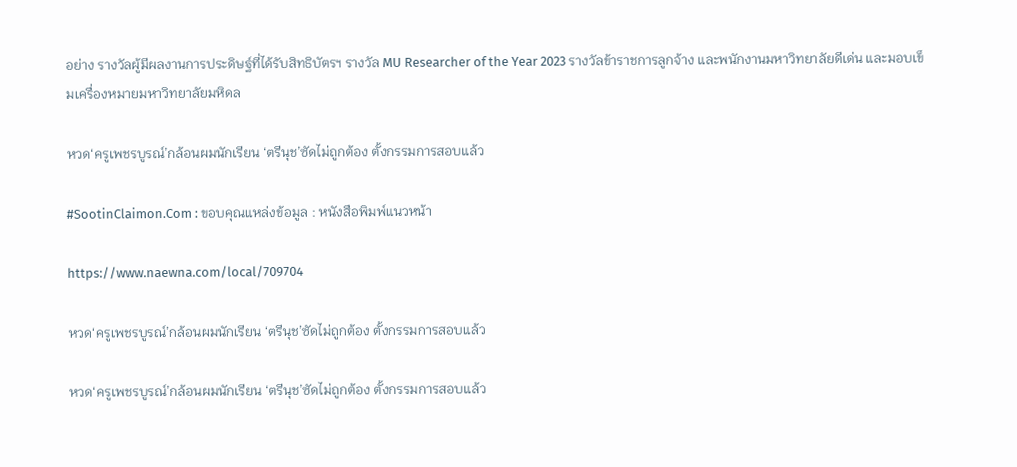อย่าง รางวัลผู้มีผลงานการประดิษฐ์ที่ได้รับสิทธิบัตรฯ รางวัล MU Researcher of the Year 2023 รางวัลข้าราชการลูกจ้าง และพนักงานมหาวิทยาลัยดีเด่น และมอบเข็มเครื่องหมายมหาวิทยาลัยมหิดล

หวด‘ครูเพชรบูรณ์’กล้อนผมนักเรียน ‘ตรีนุช’ซัดไม่ถูกต้อง ตั้งกรรมการสอบแล้ว

#SootinClaimon.Com : ขอบคุณแหล่งข้อมูล : หนังสือพิมพ์แนวหน้า

https://www.naewna.com/local/709704

หวด‘ครูเพชรบูรณ์’กล้อนผมนักเรียน ‘ตรีนุช’ซัดไม่ถูกต้อง ตั้งกรรมการสอบแล้ว

หวด‘ครูเพชรบูรณ์’กล้อนผมนักเรียน ‘ตรีนุช’ซัดไม่ถูกต้อง ตั้งกรรมการสอบแล้ว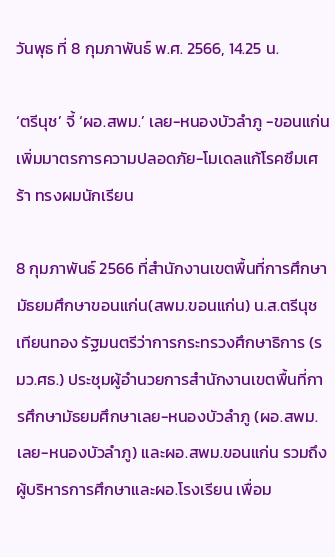วันพุธ ที่ 8 กุมภาพันธ์ พ.ศ. 2566, 14.25 น.

‘ตรีนุช’ จี้ ‘ผอ.สพม.’ เลย-หนองบัวลำภู -ขอนแก่น เพิ่มมาตรการความปลอดภัย-โมเดลแก้โรคซึมเศร้า ทรงผมนักเรียน

8 กุมภาพันธ์ 2566 ที่สำนักงานเขตพื้นที่การศึกษามัธยมศึกษาขอนแก่น(สพม.ขอนแก่น) น.ส.ตรีนุช เทียนทอง รัฐมนตรีว่าการกระทรวงศึกษาธิการ (รมว.ศธ.) ประชุมผู้อำนวยการสำนักงานเขตพื้นที่การศึกษามัธยมศึกษาเลย-หนองบัวลำภู (ผอ.สพม.เลย-หนองบัวลำภู) และผอ.สพม.ขอนแก่น รวมถึงผู้บริหารการศึกษาและผอ.โรงเรียน เพื่อม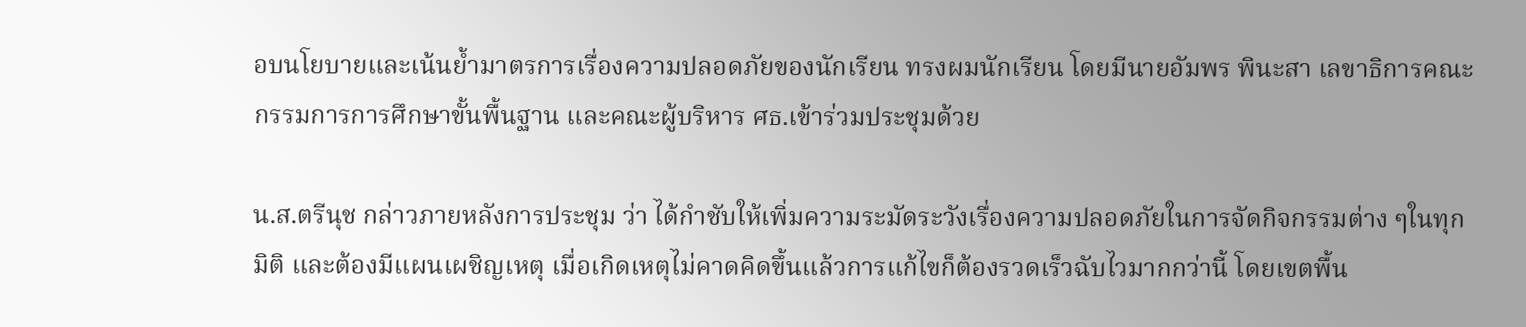อบนโยบายและเน้นย้ำมาตรการเรื่องความปลอดภัยของนักเรียน ทรงผมนักเรียน โดยมีนายอัมพร พินะสา เลขาธิการคณะกรรมการการศึกษาขั้นพื้นฐาน และคณะผู้บริหาร ศธ.เข้าร่วมประชุมด้วย

น.ส.ตรีนุช กล่าวภายหลังการประชุม ว่า ได้กำชับให้เพิ่มความระมัดระวังเรื่องความปลอดภัยในการจัดกิจกรรมต่าง ๆในทุกมิติ และต้องมีแผนเผชิญเหตุ เมื่อเกิดเหตุไม่คาดคิดขึ้นแล้วการแก้ไขก็ต้องรวดเร็วฉับไวมากกว่านี้ โดยเขตพื้น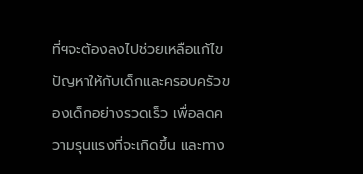ที่ฯจะต้องลงไปช่วยเหลือแก้ไขปัญหาให้กับเด็กและครอบครัวของเด็กอย่างรวดเร็ว เพื่อลดความรุนแรงที่จะเกิดขึ้น และทาง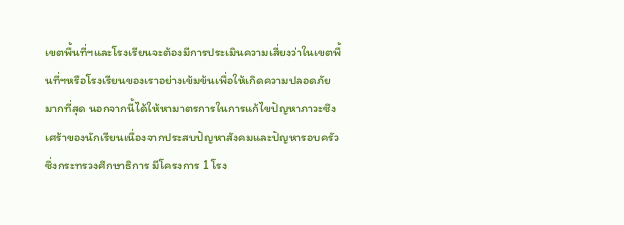เขตพื้นที่ฯและโรงเรียนจะต้องมีการประเมินความเสี่ยงว่าในเขตพื้นที่ฯหรือโรงเรียนของเราอย่างเข้มข้นเพื่อให้เกิดความปลอดภัยมากที่สุด นอกจากนี้ได้ให้หามาตรการในการแก้ไขปัญหาภาวะซึงเศร้าของนักเรียนเนื่องจากประสบปัญหาสังคมและปัญหารอบครัว ซึ่งกระทรวงศึกษาธิการ มีโครงการ 1 โรง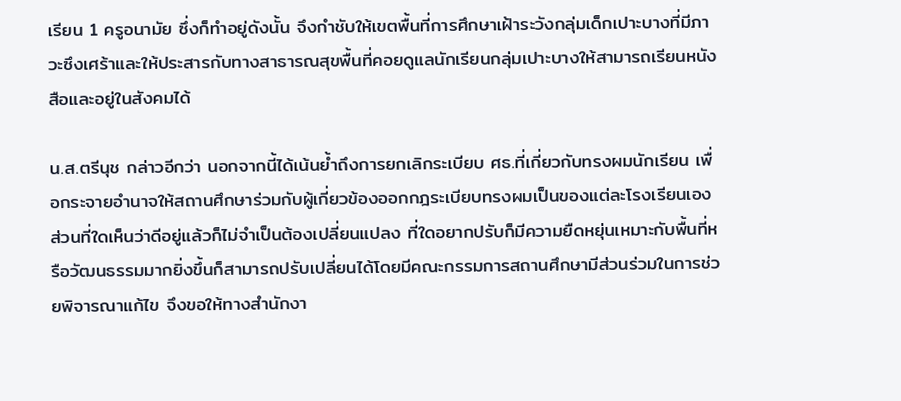เรียน 1 ครูอนามัย ซึ่งก็ทำอยู่ดังนั้น จึงกำชับให้เขตพื้นที่การศึกษาเฝ้าระวังกลุ่มเด็กเปาะบางที่มีภาวะซึงเศร้าและให้ประสารกับทางสาธารณสุขพื้นที่คอยดูแลนักเรียนกลุ่มเปาะบางให้สามารถเรียนหนังสือและอยู่ในสังคมได้

น.ส.ตรีนุช กล่าวอีกว่า นอกจากนี้ได้เน้นย้ำถึงการยกเลิกระเบียบ ศธ.ที่เกี่ยวกับทรงผมนักเรียน เพื่อกระจายอำนาจให้สถานศึกษาร่วมกับผู้เกี่ยวข้องออกกฎระเบียบทรงผมเป็นของแต่ละโรงเรียนเอง ส่วนที่ใดเห็นว่าดีอยู่แล้วก็ไม่จำเป็นต้องเปลี่ยนแปลง ที่ใดอยากปรับก็มีความยืดหยุ่นเหมาะกับพื้นที่หรือวัฒนธรรมมากยิ่งขึ้นก็สามารถปรับเปลี่ยนได้โดยมีคณะกรรมการสถานศึกษามีส่วนร่วมในการช่วยพิจารณาแก้ไข จึงขอให้ทางสำนักงา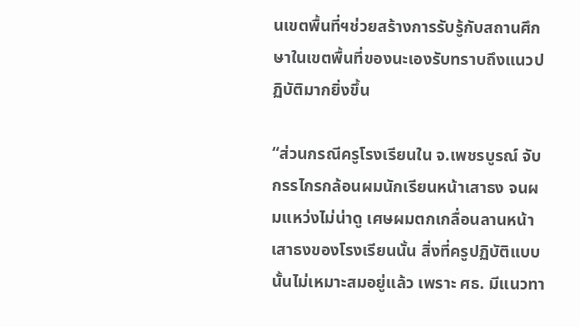นเขตพื้นที่ฯช่วยสร้างการรับรู้กับสถานศึกษาในเขตพื้นที่ของนะเองรับทราบถึงแนวปฏิบัติมากยิ่งขึ้น

“ส่วนกรณีครูโรงเรียนใน จ.เพชรบูรณ์ จับกรรไกรกล้อนผมนักเรียนหน้าเสาธง จนผมแหว่งไม่น่าดู เศษผมตกเกลื่อนลานหน้าเสาธงของโรงเรียนนั้น สิ่งที่ครูปฏิบัติแบบนั้นไม่เหมาะสมอยู่แล้ว เพราะ ศธ. มีแนวทา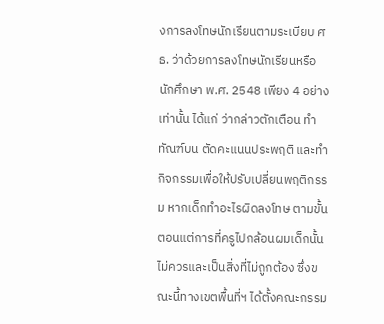งการลงโทษนักเรียนตามระเบียบ ศธ. ว่าด้วยการลงโทษนักเรียนหรือนักศึกษา พ.ศ. 2548 เพียง 4 อย่างเท่านั้น ได้แก่ ว่ากล่าวตักเตือน ทำทัณฑ์บน ตัดคะแนนประพฤติ และทำกิจกรรมเพื่อให้ปรับเปลี่ยนพฤติกรรม หากเด็กทำอะไรผิดลงโทษ ตามขั้นตอนแต่การที่ครูไปกล้อนผมเด็กนั้นไม่ควรและเป็นสิ่งที่ไม่ถูกต้อง ซึ่งขณะนี้ทางเขตพื้นที่ฯ ได้ตั้งคณะกรรม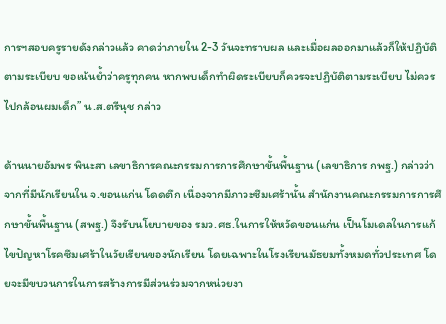การฯสอบครูรายดังกล่าวแล้ว คาดว่าภายใน 2-3 วันจะทราบผล และเมื่อผลออกมาแล้วก็ให้ปฏิบัติตามระเบียบ ขอเน้นย้ำว่าครูทุกคน หากพบเด็กทำผิดระเบียบก็ควรจะปฏิบัติตามระเบียบ ไม่ควรไปกล้อนผมเด็ก” น.ส.ตรีนุช กล่าว

ด้านนายอัมพร พินะสา เลขาธิการคณะกรรมการการศึกษาขั้นพื้นฐาน (เลขาธิการ กพฐ.) กล่าวว่า จากที่มีนักเรียนใน จ.ขอนแก่น โดดตึก เนื่องจากมีภาวะซึมเศร้านั้น สำนักงานคณะกรรมการการศึกษาขั้นพื้นฐาน (สพฐ.) จึงรับนโยบายของ รมว.ศธ.ในการให้หวัดขอนแก่น เป็นโมเดลในการแก้ไขปัญหาโรคซึมเศร้าในวัยเรียนของนักเรียน โดยเฉพาะในโรงเรียนมัธยมทั้งหมดทั่วประเทศ โดยจะมีขบวนการในการสร้างการมีส่วนร่วมจากหน่วยงา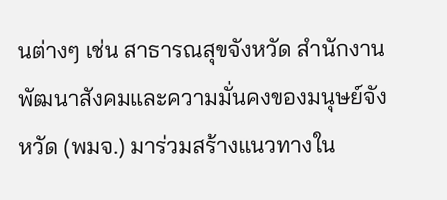นต่างๆ เช่น สาธารณสุขจังหวัด สำนักงานพัฒนาสังคมและความมั่นคงของมนุษย์จังหวัด (พมจ.) มาร่วมสร้างแนวทางใน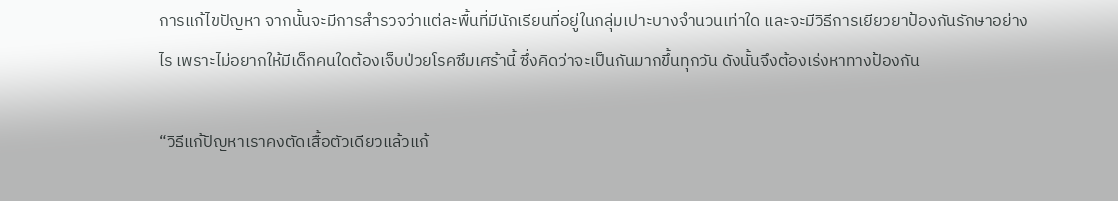การแก้ไขปัญหา จากนั้นจะมีการสำรวจว่าแต่ละพื้นที่มีนักเรียนที่อยู่ในกลุ่มเปาะบางจำนวนเท่าใด และจะมีวิธีการเยียวยาป้องกันรักษาอย่างไร เพราะไม่อยากให้มีเด็กคนใดต้องเจ็บป่วยโรคซึมเศร้านี้ ซึ่งคิดว่าจะเป็นกันมากขึ้นทุกวัน ดังนั้นจึงต้องเร่งหาทางป้องกัน

“วิธีแก้ปัญหาเราคงตัดเสื้อตัวเดียวแล้วแก้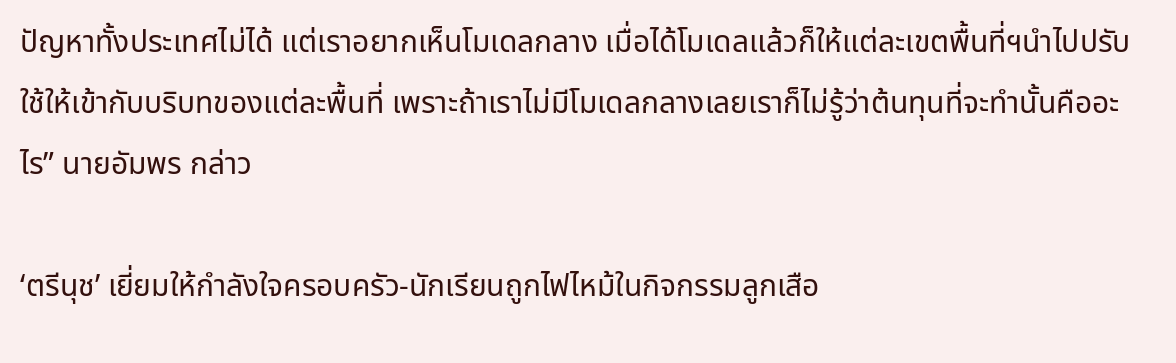ปัญหาทั้งประเทศไม่ได้ แต่เราอยากเห็นโมเดลกลาง เมื่อได้โมเดลแล้วก็ให้แต่ละเขตพื้นที่ฯนำไปปรับใช้ให้เข้ากับบริบทของแต่ละพื้นที่ เพราะถ้าเราไม่มีโมเดลกลางเลยเราก็ไม่รู้ว่าต้นทุนที่จะทำนั้นคืออะไร” นายอัมพร กล่าว

‘ตรีนุช’ เยี่ยมให้กำลังใจครอบครัว-นักเรียนถูกไฟไหม้ในกิจกรรมลูกเสือ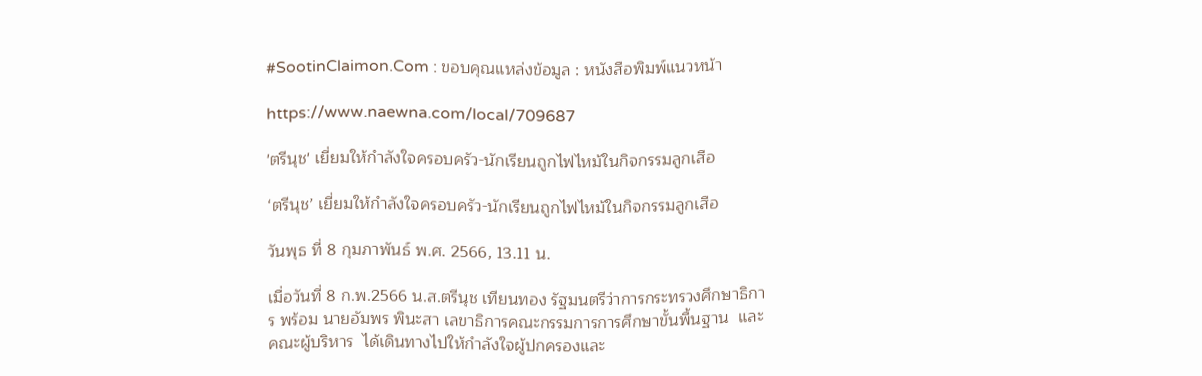#SootinClaimon.Com : ขอบคุณแหล่งข้อมูล : หนังสือพิมพ์แนวหน้า

https://www.naewna.com/local/709687

'ตรีนุช' เยี่ยมให้กำลังใจครอบครัว-นักเรียนถูกไฟไหม้ในกิจกรรมลูกเสือ

‘ตรีนุช’ เยี่ยมให้กำลังใจครอบครัว-นักเรียนถูกไฟไหม้ในกิจกรรมลูกเสือ

วันพุธ ที่ 8 กุมภาพันธ์ พ.ศ. 2566, 13.11 น.

เมื่อวันที่ 8 ก.พ.2566 น.ส.ตรีนุช เทียนทอง รัฐมนตรีว่าการกระทรวงศึกษาธิการ พร้อม นายอัมพร พินะสา เลขาธิการคณะกรรมการการศึกษาขั้นพื้นฐาน  และคณะผู้บริหาร  ได้เดินทางไปให้กำลังใจผู้ปกครองและ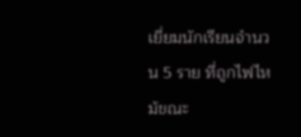เยี่ยมนักเรียนจำนวน 5 ราย ที่ถูกไฟไหม้ขณะ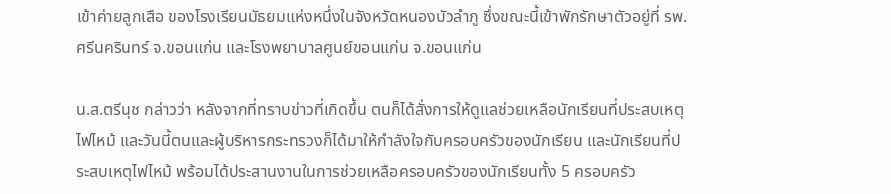เข้าค่ายลูกเสือ ของโรงเรียนมัธยมแห่งหนึ่งในจังหวัดหนองบัวลำภู ซึ่งขณะนี้เข้าพักรักษาตัวอยู่ที่ รพ.ศรีนครินทร์ จ.ขอนแก่น และโรงพยาบาลศูนย์ขอนแก่น จ.ขอนแก่น

น.ส.ตรีนุช กล่าวว่า หลังจากที่ทราบข่าวที่เกิดขึ้น ตนก็ได้สั่งการให้ดูแลช่วยเหลือนักเรียนที่ประสบเหตุไฟไหม้ และวันนี้ตนและผู้บริหารกระทรวงก็ได้มาให้กำลังใจกับครอบครัวของนักเรียน และนักเรียนที่ประสบเหตุไฟไหม้ พร้อมได้ประสานงานในการช่วยเหลือครอบครัวของนักเรียนทั้ง 5 ครอบครัว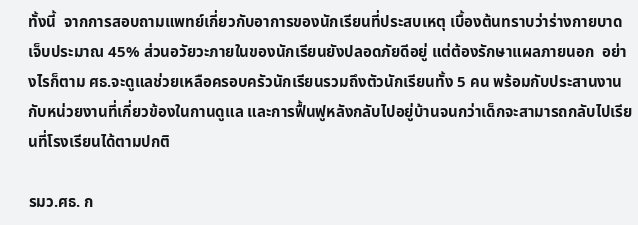ทั้งนี้  จากการสอบถามแพทย์เกี่ยวกับอาการของนักเรียนที่ประสบเหตุ เบื้องต้นทราบว่าร่างกายบาดเจ็บประมาณ 45% ส่วนอวัยวะภายในของนักเรียนยังปลอดภัยดีอยู่ แต่ต้องรักษาแผลภายนอก  อย่างไรก็ตาม ศธ.จะดูแลช่วยเหลือครอบครัวนักเรียนรวมถึงตัวนักเรียนทั้ง 5 คน พร้อมกับประสานงานกับหน่วยงานที่เกี่ยวข้องในกานดูแล และการฟื้นฟูหลังกลับไปอยู่บ้านจนกว่าเด็กจะสามารถกลับไปเรียนที่โรงเรียนได้ตามปกติ

รมว.ศธ. ก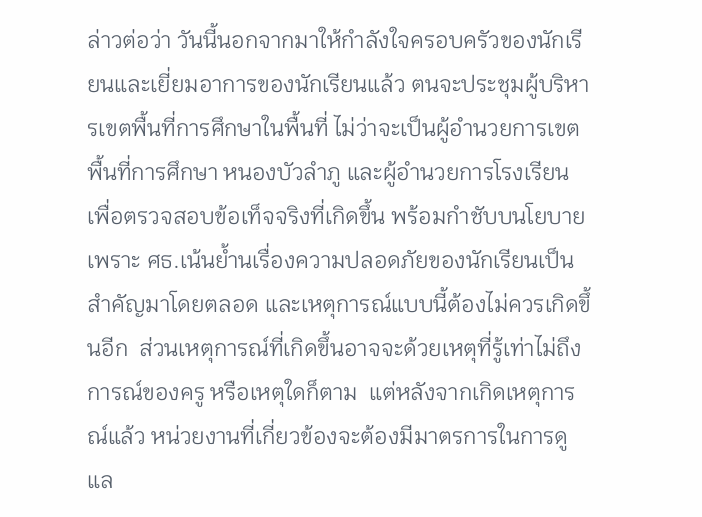ล่าวต่อว่า วันนี้นอกจากมาให้กำลังใจครอบครัวของนักเรียนและเยี่ยมอาการของนักเรียนแล้ว ตนจะประชุมผู้บริหารเขตพื้นที่การศึกษาในพื้นที่ ไม่ว่าจะเป็นผู้อำนวยการเขตพื้นที่การศึกษา หนองบัวลำภู และผู้อำนวยการโรงเรียน เพื่อตรวจสอบข้อเท็จจริงที่เกิดขึ้น พร้อมกำชับบนโยบาย เพราะ ศธ.เน้นย้ำนเรื่องความปลอดภัยของนักเรียนเป็นสำคัญมาโดยตลอด และเหตุการณ์แบบนี้ต้องไม่ควรเกิดขึ้นอีก  ส่วนเหตุการณ์ที่เกิดขึ้นอาจจะด้วยเหตุที่รู้เท่าไม่ถึงการณ์ของครู หรือเหตุใดก็ตาม  แต่หลังจากเกิดเหตุการณ์แล้ว หน่วยงานที่เกี่ยวข้องจะต้องมีมาตรการในการดูแล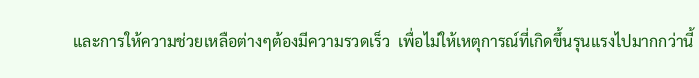และการให้ความช่วยเหลือต่างๆต้องมีความรวดเร็ว  เพื่อไม่ให้เหตุการณ์ที่เกิดขึ้นรุนแรงไปมากกว่านี้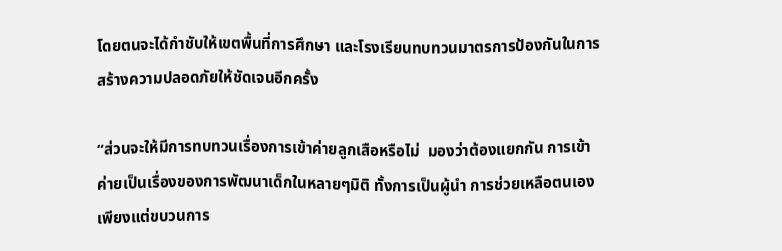โดยตนจะได้กำชับให้เขตพื้นที่การศึกษา และโรงเรียนทบทวนมาตรการป้องกันในการสร้างความปลอดภัยให้ชัดเจนอีกครั้ง

“ส่วนจะให้มีการทบทวนเรื่องการเข้าค่ายลูกเสือหรือไม่  มองว่าต้องแยกกัน การเข้าค่ายเป็นเรื่องของการพัฒนาเด็กในหลายๆมิติ ทั้งการเป็นผู้นำ การช่วยเหลือตนเอง เพียงแต่ขบวนการ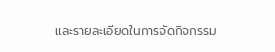และรายละเอียดในการจัดกิจกรรม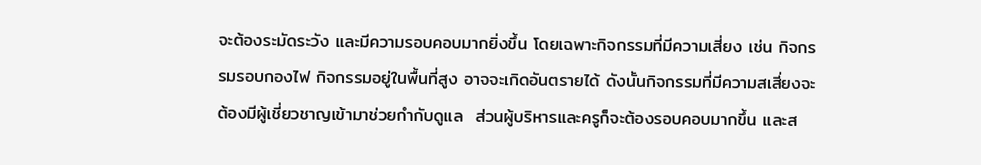จะต้องระมัดระวัง และมีความรอบคอบมากยิ่งขึ้น โดยเฉพาะกิจกรรมที่มีความเสี่ยง เช่น กิจกรรมรอบกองไฟ กิจกรรมอยู่ในพื้นที่สูง อาจจะเกิดอันตรายได้ ดังนั้นกิจกรรมที่มีความสเสี่ยงจะต้องมีผู้เชี่ยวชาญเข้ามาช่วยกำกับดูแล  ส่วนผู้บริหารและครูก็จะต้องรอบคอบมากขึ้น และส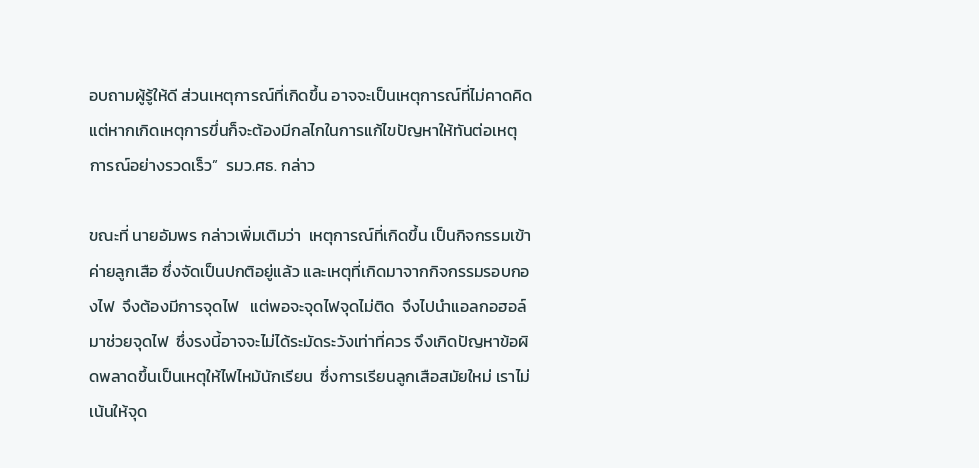อบถามผู้รู้ให้ดี ส่วนเหตุการณ์ที่เกิดขึ้น อาจจะเป็นเหตุการณ์ที่ไม่คาดคิด แต่หากเกิดเหตุการขึ่นก็จะต้องมีกลไกในการแก้ไขปัญหาให้ทันต่อเหตุการณ์อย่างรวดเร็ว”  รมว.ศธ. กล่าว

ขณะที่ นายอัมพร กล่าวเพิ่มเติมว่า  เหตุการณ์ที่เกิดขึ้น เป็นกิจกรรมเข้าค่ายลูกเสือ ซึ่งจัดเป็นปกติอยู่แล้ว และเหตุที่เกิดมาจากกิจกรรมรอบกองไฟ  จึงต้องมีการจุดไฟ   แต่พอจะจุดไฟจุดไม่ติด  จึงไปนำแอลกอฮอล์มาช่วยจุดไฟ  ซึ่งรงนี้อาจจะไม่ได้ระมัดระวังเท่าที่ควร จึงเกิดปัญหาข้อผิดพลาดขึ้นเป็นเหตุให้ไฟไหม้นักเรียน  ซึ่งการเรียนลูกเสือสมัยใหม่ เราไม่เน้นให้จุด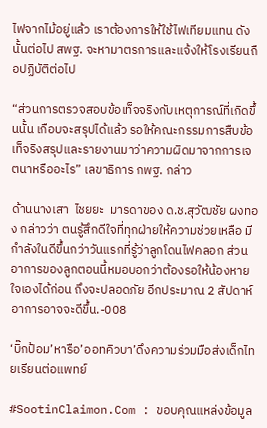ไฟจากไม้อยู่แล้ว เราต้องการให้ใช้ไฟเทียมแทน ดังนั้นต่อไป สพฐ. จะหามาตรการและแจ้งให้โรงเรียนถือปฏิบัติต่อไป

“ส่วนการตรวจสอบข้อเท็จจริงกับเหตุการณ์ที่เกิดขึ้นนั้น เกือบจะสรุปได้แล้ว รอให้คณะกรรมการสืบข้อเท็จริงสรุปและรายงานมาว่าความผิดมาจากการเจตนาหรืออะไร” เลขาธิการ กพฐ. กล่าว

ด้านนางเสา  ไชยยะ  มารดาของ ด.ช.สุวัฒชัย ผงทอง กล่าวว่า ตนรู้สึกดีใจที่ทุกฝ่ายให้ความช่วยเหลือ มีกำลังในดีขึ้นกว่าวันแรกที่รู้ว่าลูกโดนไฟคลอก ส่วนอาการของลูกตอนนี้หมอบอกว่าต้องรอให้น้องหายใจเองได้ก่อน ถึงจะปลอดภัย อีกประมาณ 2 สัปดาห์อาการอาจจะดีขึ้น.-008

‘บิ๊กป้อม’หารือ’ออทคิวบา’ดึงความร่วมมือส่งเด็กไทยเรียนต่อแพทย์

#SootinClaimon.Com : ขอบคุณแหล่งข้อมูล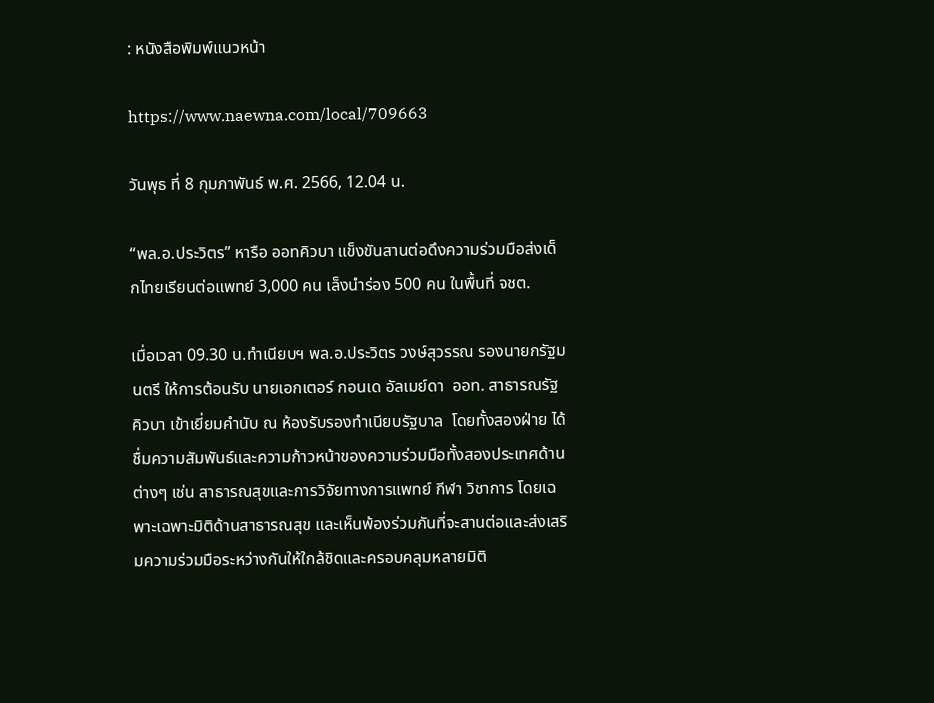: หนังสือพิมพ์แนวหน้า

https://www.naewna.com/local/709663

วันพุธ ที่ 8 กุมภาพันธ์ พ.ศ. 2566, 12.04 น.

“พล.อ.ประวิตร” หารือ ออทคิวบา แข็งขันสานต่อดึงความร่วมมือส่งเด็กไทยเรียนต่อแพทย์ 3,000 คน เล็งนำร่อง 500 คน ในพื้นที่ จชต.

เมื่อเวลา 09.30 น.ทำเนียบฯ พล.อ.ประวิตร วงษ์สุวรรณ รองนายกรัฐมนตรี ให้การต้อนรับ นายเอกเตอร์ กอนเด อัลเมย์ดา  ออท. สาธารณรัฐคิวบา เข้าเยี่ยมคำนับ ณ ห้องรับรองทำเนียบรัฐบาล  โดยทั้งสองฝ่าย ได้ชื่มความสัมพันธ์และความก้าวหน้าของความร่วมมือทั้งสองประเทศด้านต่างๆ เช่น สาธารณสุขและการวิจัยทางการแพทย์ กีฬา วิชาการ โดยเฉพาะเฉพาะมิติด้านสาธารณสุข และเห็นพ้องร่วมกันที่จะสานต่อและส่งเสริมความร่วมมือระหว่างกันให้ใกล้ชิดและครอบคลุมหลายมิติ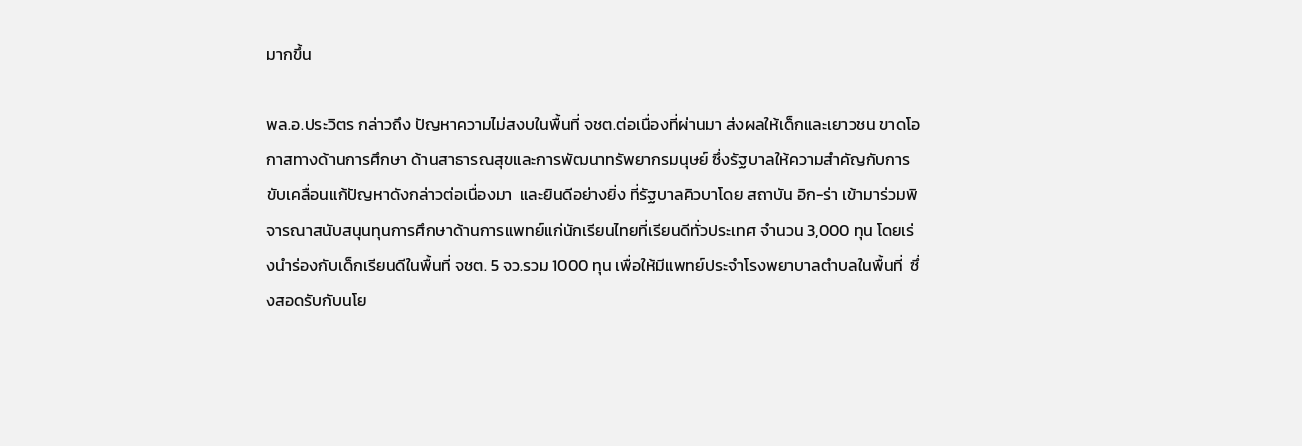มากขึ้น

พล.อ.ประวิตร กล่าวถึง ปัญหาความไม่สงบในพื้นที่ จชต.ต่อเนื่องที่ผ่านมา ส่งผลให้เด็กและเยาวชน ขาดโอกาสทางด้านการศึกษา ด้านสาธารณสุขและการพัฒนาทรัพยากรมนุษย์ ซึ่งรัฐบาลให้ความสำคัญกับการขับเคลื่อนแก้ปัญหาดังกล่าวต่อเนื่องมา  และยินดีอย่างยิ่ง ที่รัฐบาลคิวบาโดย สถาบัน อิก-ร่า เข้ามาร่วมพิจารณาสนับสนุนทุนการศึกษาด้านการแพทย์แก่นักเรียนไทยที่เรียนดีทั่วประเทศ จำนวน 3,000 ทุน โดยเร่งนำร่องกับเด็กเรียนดีในพื้นที่ จชต. 5 จว.รวม 1000 ทุน เพื่อให้มีแพทย์ประจำโรงพยาบาลตำบลในพื้นที่  ซึ่งสอดรับกับนโย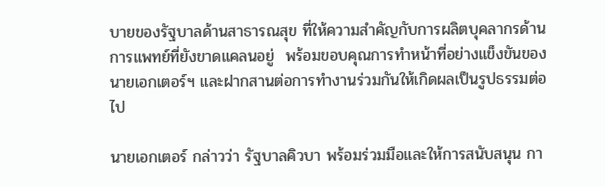บายของรัฐบาลด้านสาธารณสุข ที่ให้ความสำคัญกับการผลิตบุคลากรด้านการแพทย์ที่ยังขาดแคลนอยู่  พร้อมขอบคุณการทำหน้าที่อย่างแข็งขันของ นายเอกเตอร์ฯ และฝากสานต่อการทำงานร่วมกันให้เกิดผลเป็นรูปธรรมต่อไป

นายเอกเตอร์ กล่าวว่า รัฐบาลคิวบา พร้อมร่วมมือและให้การสนับสนุน กา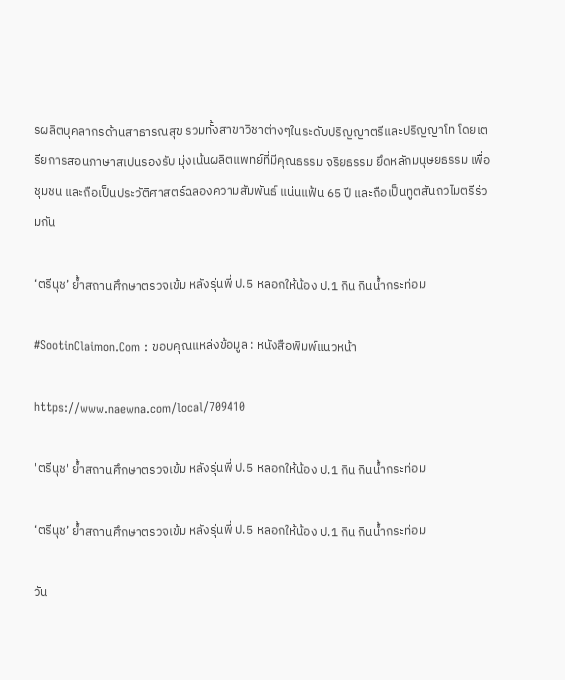รผลิตบุคลากรด้านสาธารณสุข รวมทั้งสาขาวิชาต่างๆในระดับปริญญาตรีและปริญญาโท โดยเตรียการสอนภาษาสเปนรองรับ มุ่งเน้นผลิตแพทย์ที่มีคุณธรรม จริยธรรม ยึดหลักมนุษยธรรม เพื่อชุมชน และถือเป็นประวัติศาสตร์ฉลองความสัมพันธ์ แน่นแฟ้น 65 ปี และถือเป็นทูตสันถวไมตรีร่วมกัน

‘ตรีนุช’ ย้ำสถานศึกษาตรวจเข้ม หลังรุ่นพี่ ป.5 หลอกให้น้อง ป.1 กิน กินน้ำกระท่อม

#SootinClaimon.Com : ขอบคุณแหล่งข้อมูล : หนังสือพิมพ์แนวหน้า

https://www.naewna.com/local/709410

'ตรีนุช' ย้ำสถานศึกษาตรวจเข้ม หลังรุ่นพี่ ป.5 หลอกให้น้อง ป.1 กิน กินน้ำกระท่อม

‘ตรีนุช’ ย้ำสถานศึกษาตรวจเข้ม หลังรุ่นพี่ ป.5 หลอกให้น้อง ป.1 กิน กินน้ำกระท่อม

วัน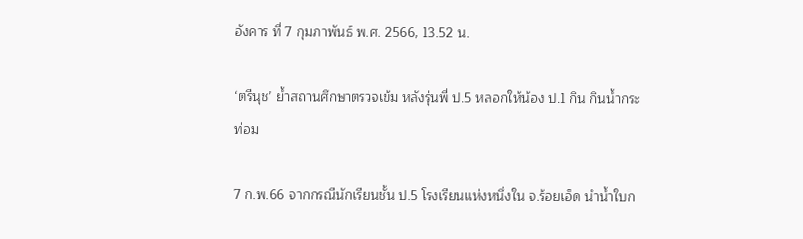อังคาร ที่ 7 กุมภาพันธ์ พ.ศ. 2566, 13.52 น.

‘ตรีนุช’ ย้ำสถานศึกษาตรวจเข้ม หลังรุ่นพี่ ป.5 หลอกให้น้อง ป.1 กิน กินน้ำกระท่อม

7 ก.พ.66 จากกรณีนักเรียนชั้น ป.5 โรงเรียนแห่งหนึ่งใน จ.ร้อยเอ็ด นำน้ำใบก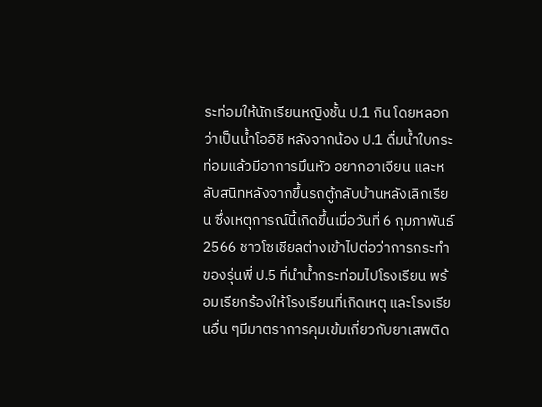ระท่อมให้นักเรียนหญิงชั้น ป.1 กิน โดยหลอกว่าเป็นน้ำโออิชิ หลังจากน้อง ป.1 ดื่มน้ำใบกระท่อมแล้วมีอาการมึนหัว อยากอาเจียน และหลับสนิทหลังจากขึ้นรถตู้กลับบ้านหลังเลิกเรียน ซึ่งเหตุการณ์นี้เกิดขึ้นเมื่อวันที่ 6 กุมภาพันธ์ 2566 ชาวโซเชียลต่างเข้าไปต่อว่าการกระทำของรุ่นพี่ ป.5 ที่นำน้ำกระท่อมไปโรงเรียน พร้อมเรียกร้องให้โรงเรียนที่เกิดเหตุ และโรงเรียนอื่น ๆมีมาตราการคุมเข้มเกี่ยวกับยาเสพติด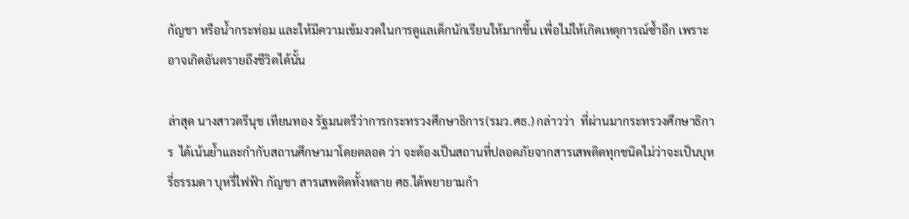กัญชา หรือน้ำกระท่อม และให้มีความเข้มงวดในการดูแลเด็กนักเรียนให้มากขึ้น เพื่อไม่ให้เกิดเหตุการณ์ซ้ำอีก เพราะอาจเกิดอันตรายถึงชีวิตได้นั้น

ล่าสุด นางสาวตรีนุช เทียนทอง รัฐมนตรีว่าการกระทรวงศึกษาธิการ(รมว.ศธ.) กล่าวว่า  ที่ผ่านมากระทรวงศึกษาธิการ  ได้เน้นย้ำและกำกับสถานศึกษามาโดยตลอด ว่า จะต้องเป็นสถานที่ปลอดภัยจากสารเสพติดทุกชนิดไม่ว่าจะเป็นบุหรี่ธรรมดา บุหรี่ไฟฟ้า กัญชา สารเสพติดทั้งหลาย ศธ.ได้พยายามกำ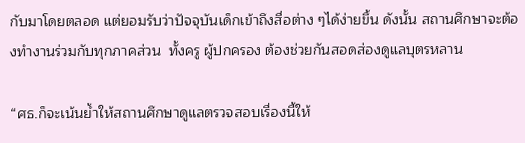กับมาโดยตลอด แต่ยอมรับว่าปัจจุบันเด็กเข้าถึงสื่อต่าง ๆได้ง่ายขึ้น ดังนั้น สถานศึกษาจะต้องทำงานร่วมกับทุกภาคส่วน  ทั้งครู ผู้ปกครอง ต้องช่วยกันสอดส่องดูแลบุตรหลาน

“ศธ.ก็จะเน้นย้ำให้สถานศึกษาดูแลตรวจสอบเรื่องนี้ให้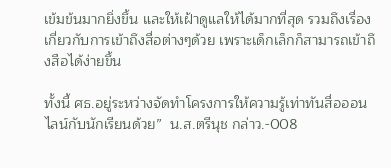เข้มข้นมากยิ่งขึ้น และให้เฝ้าดูแลให้ได้มากที่สุด รวมถึงเรื่องเกี่ยวกับการเข้าถึงสื่อต่างๆด้วย เพราะเด็กเล็กก็สามารถเข้าถึงสือได้ง่ายขึ้น

ทั้งนี้ ศธ.อยู่ระหว่างจัดทำโครงการให้ความรู้เท่าทันสื่อออนไลน์กับนักเรียนด้วย”  น.ส.ตรีนุช กล่าว.-008